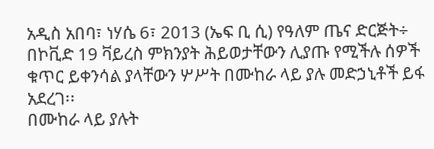አዲስ አበባ፣ ነሃሴ 6፣ 2013 (ኤፍ ቢ ሲ) የዓለም ጤና ድርጅት÷ በኮቪድ 19 ቫይረስ ምክንያት ሕይወታቸውን ሊያጡ የሚችሉ ሰዎች ቁጥር ይቀንሳል ያላቸውን ሦሥት በሙከራ ላይ ያሉ መድኃኒቶች ይፋ አደረገ፡፡
በሙከራ ላይ ያሉት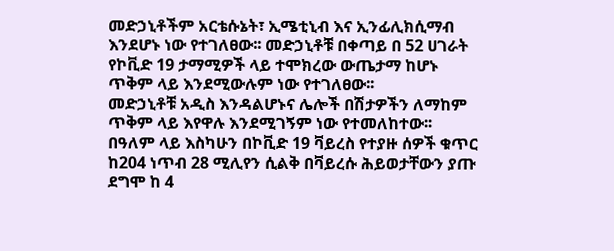መድኃኒቶችም አርቴሱኔት፣ ኢሜቲኒብ እና ኢንፊሊክሲማብ እንደሆኑ ነው የተገለፀው፡፡ መድኃኒቶቹ በቀጣይ በ 52 ሀገራት የኮቪድ 19 ታማሚዎች ላይ ተሞክረው ውጤታማ ከሆኑ ጥቅም ላይ እንደሚውሉም ነው የተገለፀው፡፡
መድኃኒቶቹ አዲስ እንዳልሆኑና ሌሎች በሽታዎችን ለማከም ጥቅም ላይ እየዋሉ እንደሚገኝም ነው የተመለከተው፡፡
በዓለም ላይ እስካሁን በኮቪድ 19 ቫይረስ የተያዙ ሰዎች ቁጥር ከ204 ነጥብ 28 ሚሊየን ሲልቅ በቫይረሱ ሕይወታቸውን ያጡ ደግሞ ከ 4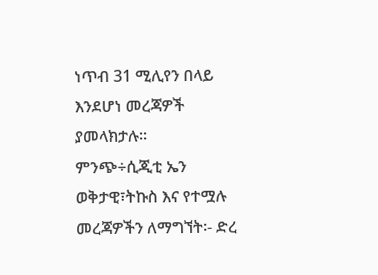ነጥብ 31 ሚሊየን በላይ እንደሆነ መረጃዎች ያመላክታሉ፡፡
ምንጭ÷ሲጂቲ ኤን
ወቅታዊ፣ትኩስ እና የተሟሉ መረጃዎችን ለማግኘት፡- ድረ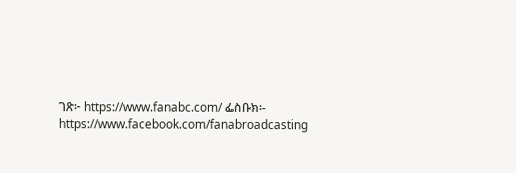ገጽ፦ https://www.fanabc.com/ ፌስቡክ፡- https://www.facebook.com/fanabroadcasting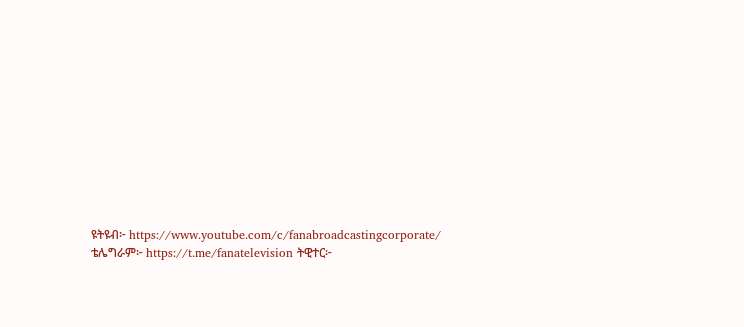ዩትዩብ፦ https://www.youtube.com/c/fanabroadcastingcorporate/ ቴሌግራም፦ https://t.me/fanatelevision ትዊተር፦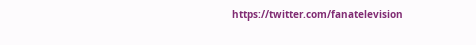https://twitter.com/fanatelevision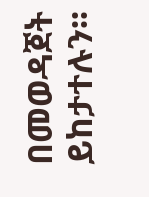በመወዳጀት ይከታተሉን፡፡